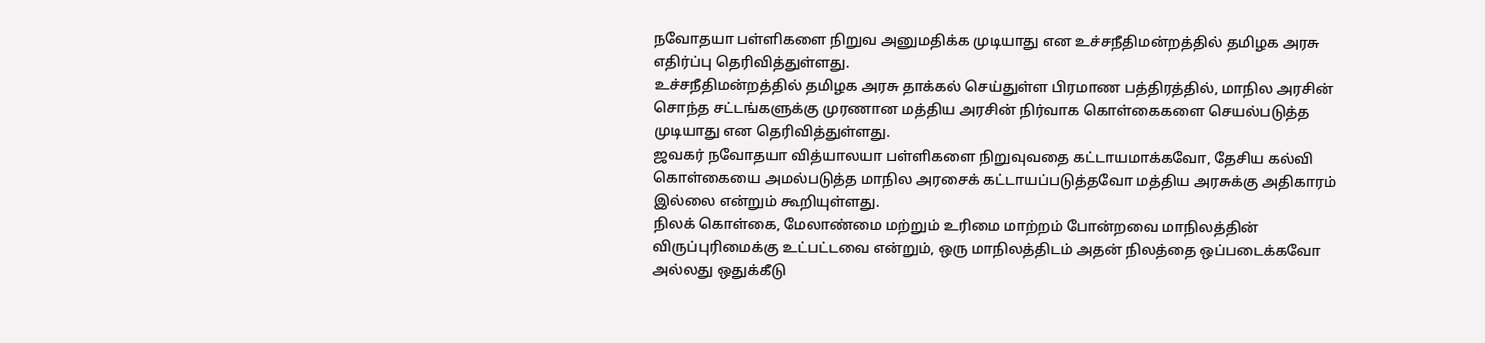நவோதயா பள்ளிகளை நிறுவ அனுமதிக்க முடியாது என உச்சநீதிமன்றத்தில் தமிழக அரசு எதிர்ப்பு தெரிவித்துள்ளது.
உச்சநீதிமன்றத்தில் தமிழக அரசு தாக்கல் செய்துள்ள பிரமாண பத்திரத்தில், மாநில அரசின் சொந்த சட்டங்களுக்கு முரணான மத்திய அரசின் நிர்வாக கொள்கைகளை செயல்படுத்த முடியாது என தெரிவித்துள்ளது.
ஜவகர் நவோதயா வித்யாலயா பள்ளிகளை நிறுவுவதை கட்டாயமாக்கவோ, தேசிய கல்வி கொள்கையை அமல்படுத்த மாநில அரசைக் கட்டாயப்படுத்தவோ மத்திய அரசுக்கு அதிகாரம் இல்லை என்றும் கூறியுள்ளது.
நிலக் கொள்கை, மேலாண்மை மற்றும் உரிமை மாற்றம் போன்றவை மாநிலத்தின் விருப்புரிமைக்கு உட்பட்டவை என்றும், ஒரு மாநிலத்திடம் அதன் நிலத்தை ஒப்படைக்கவோ அல்லது ஒதுக்கீடு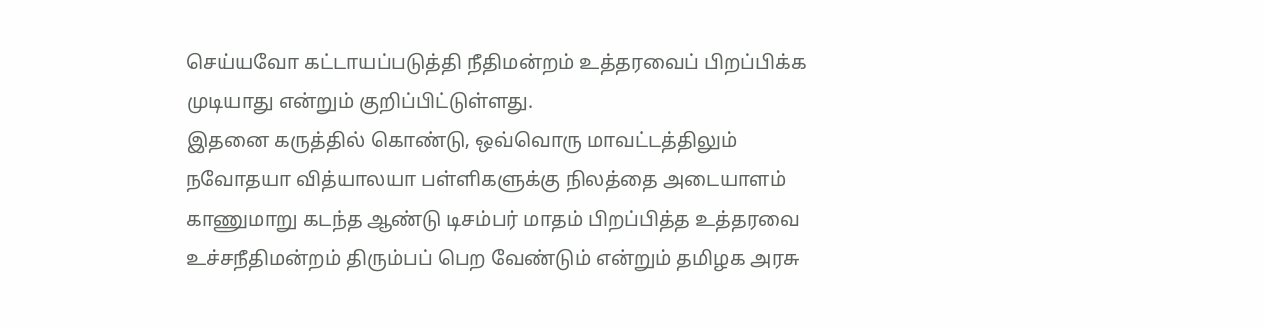செய்யவோ கட்டாயப்படுத்தி நீதிமன்றம் உத்தரவைப் பிறப்பிக்க முடியாது என்றும் குறிப்பிட்டுள்ளது.
இதனை கருத்தில் கொண்டு, ஒவ்வொரு மாவட்டத்திலும் நவோதயா வித்யாலயா பள்ளிகளுக்கு நிலத்தை அடையாளம் காணுமாறு கடந்த ஆண்டு டிசம்பர் மாதம் பிறப்பித்த உத்தரவை உச்சநீதிமன்றம் திரும்பப் பெற வேண்டும் என்றும் தமிழக அரசு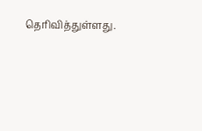தெரிவித்துள்ளது.